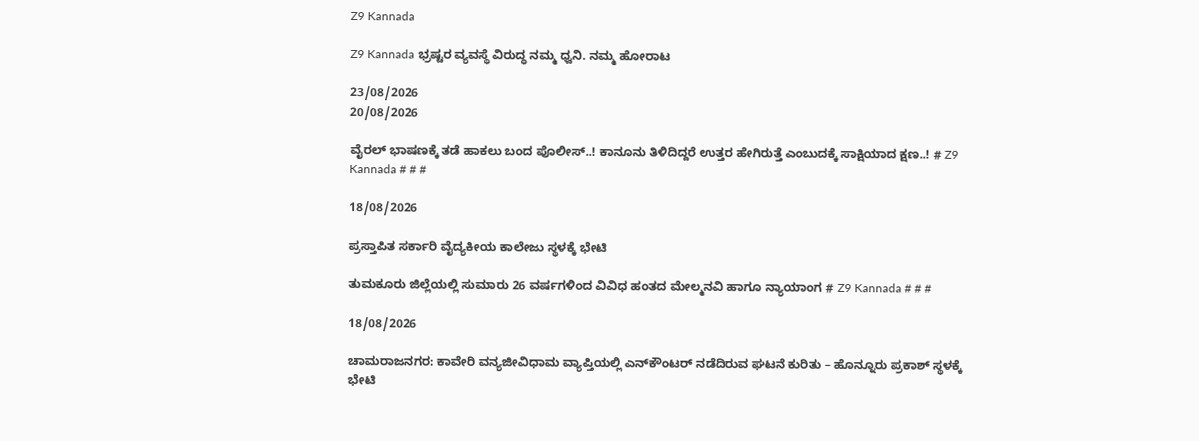Z9 Kannada

Z9 Kannada ಭ್ರಷ್ಟರ ವ್ಯವಸ್ಥೆ ವಿರುದ್ಧ ನಮ್ಮ ಧ್ವನಿ. ನಮ್ಮ ಹೋರಾಟ

23/08/2026
20/08/2026

ವೈರಲ್ ಭಾಷಣಕ್ಕೆ ತಡೆ ಹಾಕಲು ಬಂದ ಪೊಲೀಸ್..! ಕಾನೂನು ತಿಳಿದಿದ್ದರೆ ಉತ್ತರ ಹೇಗಿರುತ್ತೆ ಎಂಬುದಕ್ಕೆ ಸಾಕ್ಷಿಯಾದ ಕ್ಷಣ..! # Z9 Kannada # # #

18/08/2026

ಪ್ರಸ್ತಾಪಿತ ಸರ್ಕಾರಿ ವೈದ್ಯಕೀಯ ಕಾಲೇಜು ಸ್ಥಳಕ್ಕೆ ಭೇಟಿ

ತುಮಕೂರು ಜಿಲ್ಲೆಯಲ್ಲಿ ಸುಮಾರು 26 ವರ್ಷಗಳಿಂದ ವಿವಿಧ ಹಂತದ ಮೇಲ್ಮನವಿ ಹಾಗೂ ನ್ಯಾಯಾಂಗ # Z9 Kannada # # #

18/08/2026

ಚಾಮರಾಜನಗರ: ಕಾವೇರಿ ವನ್ಯಜೀವಿಧಾಮ ವ್ಯಾಪ್ತಿಯಲ್ಲಿ ಎನ್‌ಕೌಂಟರ್ ನಡೆದಿರುವ ಘಟನೆ ಕುರಿತು – ಹೊನ್ನೂರು ಪ್ರಕಾಶ್ ಸ್ಥಳಕ್ಕೆ ಭೇಟಿ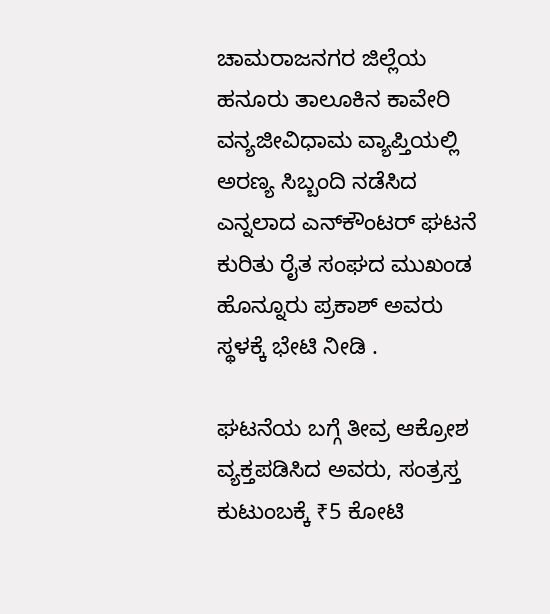ಚಾಮರಾಜನಗರ ಜಿಲ್ಲೆಯ ಹನೂರು ತಾಲೂಕಿನ ಕಾವೇರಿ ವನ್ಯಜೀವಿಧಾಮ ವ್ಯಾಪ್ತಿಯಲ್ಲಿ ಅರಣ್ಯ ಸಿಬ್ಬಂದಿ ನಡೆಸಿದ ಎನ್ನಲಾದ ಎನ್‌ಕೌಂಟರ್ ಘಟನೆ ಕುರಿತು ರೈತ ಸಂಘದ ಮುಖಂಡ ಹೊನ್ನೂರು ಪ್ರಕಾಶ್ ಅವರು ಸ್ಥಳಕ್ಕೆ ಭೇಟಿ ನೀಡಿ .

ಘಟನೆಯ ಬಗ್ಗೆ ತೀವ್ರ ಆಕ್ರೋಶ ವ್ಯಕ್ತಪಡಿಸಿದ ಅವರು, ಸಂತ್ರಸ್ತ ಕುಟುಂಬಕ್ಕೆ ₹5 ಕೋಟಿ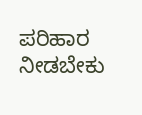ಪರಿಹಾರ ನೀಡಬೇಕು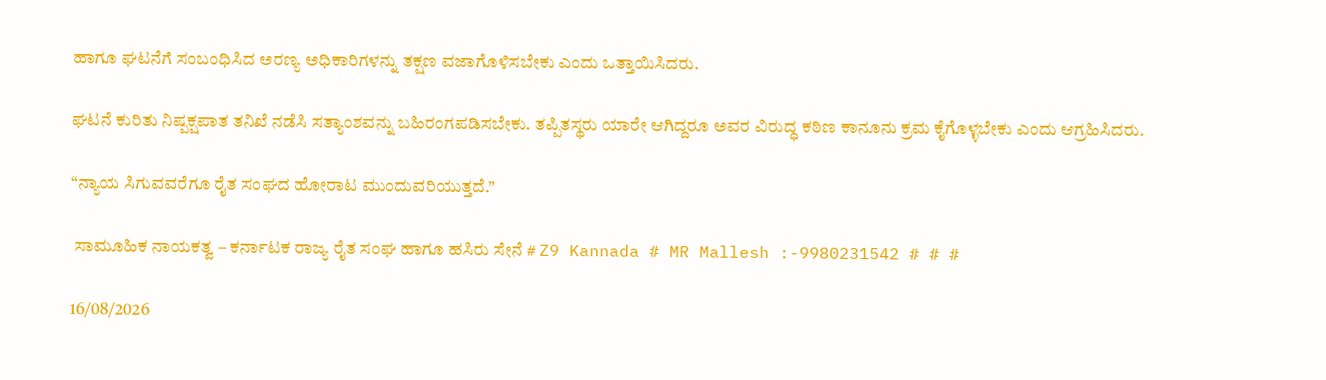ಹಾಗೂ ಘಟನೆಗೆ ಸಂಬಂಧಿಸಿದ ಅರಣ್ಯ ಅಧಿಕಾರಿಗಳನ್ನು ತಕ್ಷಣ ವಜಾಗೊಳಿಸಬೇಕು ಎಂದು ಒತ್ತಾಯಿಸಿದರು.

ಘಟನೆ ಕುರಿತು ನಿಷ್ಪಕ್ಷಪಾತ ತನಿಖೆ ನಡೆಸಿ ಸತ್ಯಾಂಶವನ್ನು ಬಹಿರಂಗಪಡಿಸಬೇಕು. ತಪ್ಪಿತಸ್ಥರು ಯಾರೇ ಆಗಿದ್ದರೂ ಅವರ ವಿರುದ್ಧ ಕಠಿಣ ಕಾನೂನು ಕ್ರಮ ಕೈಗೊಳ್ಳಬೇಕು ಎಂದು ಆಗ್ರಹಿಸಿದರು.

“ನ್ಯಾಯ ಸಿಗುವವರೆಗೂ ರೈತ ಸಂಘದ ಹೋರಾಟ ಮುಂದುವರಿಯುತ್ತದೆ.”

 ಸಾಮೂಹಿಕ ನಾಯಕತ್ವ – ಕರ್ನಾಟಕ ರಾಜ್ಯ ರೈತ ಸಂಘ ಹಾಗೂ ಹಸಿರು ಸೇನೆ # Z9 Kannada # MR Mallesh :-9980231542 # # #

16/08/2026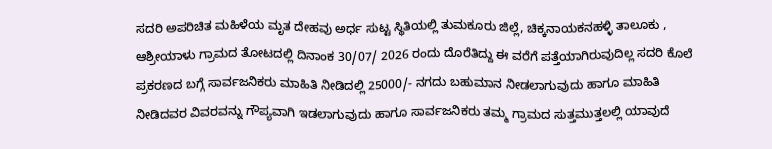ಸದರಿ ಅಪರಿಚಿತ ಮಹಿಳೆಯ ಮೃತ ದೇಹವು ಅರ್ಧ ಸುಟ್ಟ ಸ್ಥಿತಿಯಲ್ಲಿ ತುಮಕೂರು ಜಿಲ್ಲೆ, ಚಿಕ್ಕನಾಯಕನಹಳ್ಳಿ ತಾಲೂಕು , ಆಶ್ರೀಯಾಳು ಗ್ರಾಮದ ತೋಟದಲ್ಲಿ ದಿನಾಂಕ 30/07/ 2026 ರಂದು ದೊರೆತಿದ್ದು ಈ ವರೆಗೆ ಪತ್ತೆಯಾಗಿರುವುದಿಲ್ಲ ಸದರಿ ಕೊಲೆ ಪ್ರಕರಣದ ಬಗ್ಗೆ ಸಾರ್ವಜನಿಕರು ಮಾಹಿತಿ ನೀಡಿದಲ್ಲಿ 25000/- ನಗದು ಬಹುಮಾನ ನೀಡಲಾಗುವುದು ಹಾಗೂ ಮಾಹಿತಿ ನೀಡಿದವರ ವಿವರವನ್ನು ಗೌಪ್ಯವಾಗಿ ಇಡಲಾಗುವುದು ಹಾಗೂ ಸಾರ್ವಜನಿಕರು ತಮ್ಮ ಗ್ರಾಮದ ಸುತ್ತಮುತ್ತಲಲ್ಲಿ ಯಾವುದೆ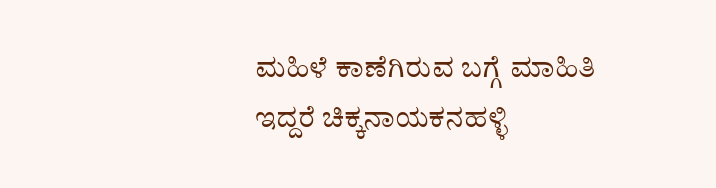ಮಹಿಳೆ ಕಾಣೆಗಿರುವ ಬಗ್ಗೆ ಮಾಹಿತಿ ಇದ್ದರೆ ಚಿಕ್ಕನಾಯಕನಹಳ್ಳಿ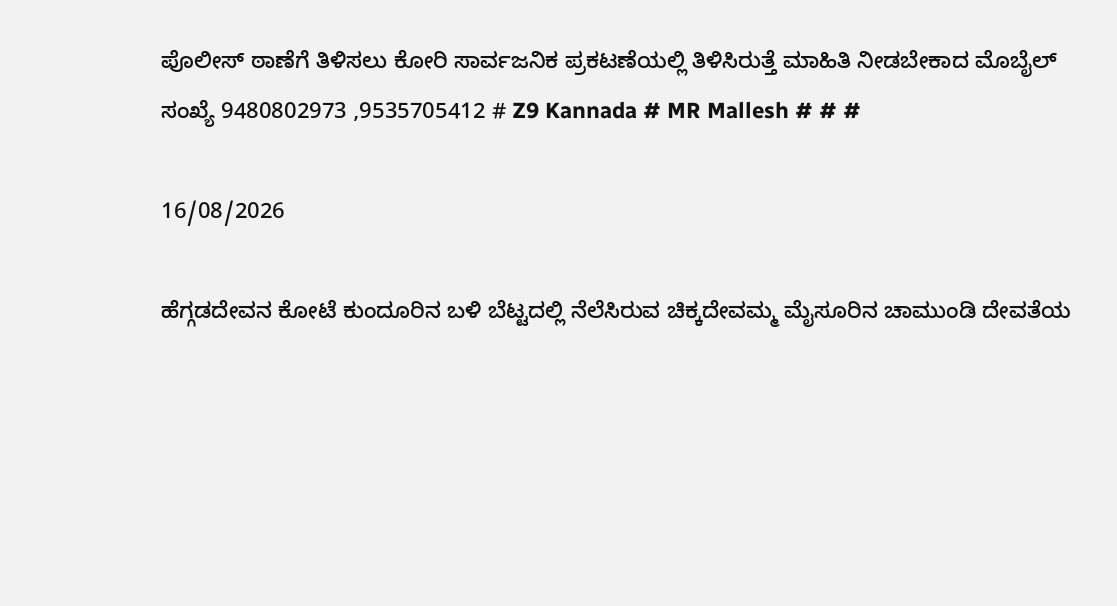ಪೊಲೀಸ್ ಠಾಣೆಗೆ ತಿಳಿಸಲು ಕೋರಿ ಸಾರ್ವಜನಿಕ ಪ್ರಕಟಣೆಯಲ್ಲಿ ತಿಳಿಸಿರುತ್ತೆ ಮಾಹಿತಿ ನೀಡಬೇಕಾದ ಮೊಬೈಲ್ ಸಂಖ್ಯೆ 9480802973 ,9535705412 # Z9 Kannada # MR Mallesh # # #

16/08/2026

ಹೆಗ್ಗಡದೇವನ ಕೋಟೆ ಕುಂದೂರಿನ ಬಳಿ ಬೆಟ್ಟದಲ್ಲಿ ನೆಲೆಸಿರುವ ಚಿಕ್ಕದೇವಮ್ಮ ಮೈಸೂರಿನ ಚಾಮುಂಡಿ ದೇವತೆಯ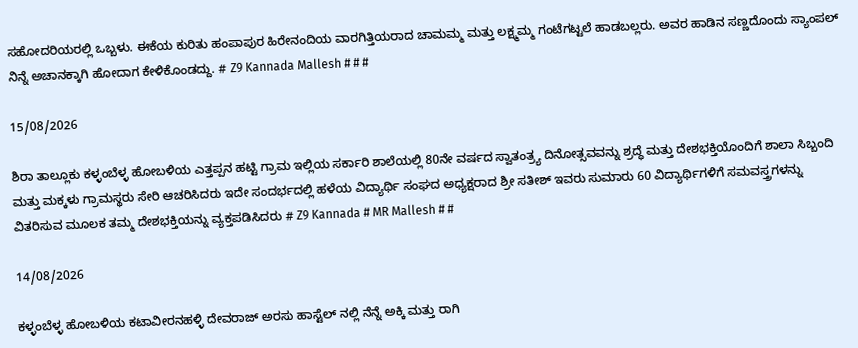ಸಹೋದರಿಯರಲ್ಲಿ ಒಬ್ಬಳು. ಈಕೆಯ ಕುರಿತು ಹಂಪಾಪುರ ಹಿರೇನಂದಿಯ ವಾರಗಿತ್ತಿಯರಾದ ಚಾಮಮ್ಮ ಮತ್ತು ಲಕ್ಷ್ಮಮ್ಮ ಗಂಟೆಗಟ್ಟಲೆ ಹಾಡಬಲ್ಲರು. ಅವರ ಹಾಡಿನ ಸಣ್ಣದೊಂದು ಸ್ಯಾಂಪಲ್ ನಿನ್ನೆ ಅಚಾನಕ್ಕಾಗಿ ಹೋದಾಗ ಕೇಳಿಕೊಂಡದ್ದು. # Z9 Kannada Mallesh # # #

15/08/2026

ಶಿರಾ ತಾಲ್ಲೂಕು ಕಳ್ಳಂಬೆಳ್ಳ ಹೋಬಳಿಯ ಎತ್ತಪ್ಪನ ಹಟ್ಟಿ ಗ್ರಾಮ ಇಲ್ಲಿಯ ಸರ್ಕಾರಿ ಶಾಲೆಯಲ್ಲಿ 80ನೇ ವರ್ಷದ ಸ್ವಾತಂತ್ರ್ಯ ದಿನೋತ್ಸವವನ್ನು ಶ್ರದ್ಧೆ ಮತ್ತು ದೇಶಭಕ್ತಿಯೊಂದಿಗೆ ಶಾಲಾ ಸಿಬ್ಬಂದಿ ಮತ್ತು ಮಕ್ಕಳು ಗ್ರಾಮಸ್ಥರು ಸೇರಿ ಆಚರಿಸಿದರು ಇದೇ ಸಂದರ್ಭದಲ್ಲಿ ಹಳೆಯ ವಿದ್ಯಾರ್ಥಿ ಸಂಘದ ಅಧ್ಯಕ್ಷರಾದ ಶ್ರೀ ಸತೀಶ್ ಇವರು ಸುಮಾರು 60 ವಿದ್ಯಾರ್ಥಿಗಳಿಗೆ ಸಮವಸ್ತ್ರಗಳನ್ನು ವಿತರಿಸುವ ಮೂಲಕ ತಮ್ಮ ದೇಶಭಕ್ತಿಯನ್ನು ವ್ಯಕ್ತಪಡಿಸಿದರು # Z9 Kannada # MR Mallesh # #

14/08/2026

ಕಳ್ಳಂಬೆಳ್ಳ ಹೋಬಳಿಯ ಕಟಾವೀರನಹಳ್ಳಿ ದೇವರಾಜ್ ಅರಸು ಹಾಸ್ಟೆಲ್ ನಲ್ಲಿ ನೆನ್ನೆ ಅಕ್ಕಿ ಮತ್ತು ರಾಗಿ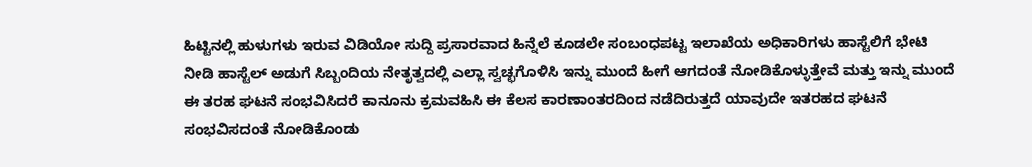ಹಿಟ್ಟಿನಲ್ಲಿ ಹುಳುಗಳು ಇರುವ ವಿಡಿಯೋ ಸುದ್ದಿ ಪ್ರಸಾರವಾದ ಹಿನ್ನೆಲೆ ಕೂಡಲೇ ಸಂಬಂಧಪಟ್ಟ ಇಲಾಖೆಯ ಅಧಿಕಾರಿಗಳು ಹಾಸ್ಟೆಲಿಗೆ ಭೇಟಿ ನೀಡಿ ಹಾಸ್ಟೆಲ್ ಅಡುಗೆ ಸಿಬ್ಬಂದಿಯ ನೇತೃತ್ವದಲ್ಲಿ ಎಲ್ಲಾ ಸ್ವಚ್ಛಗೊಳಿಸಿ ಇನ್ನು ಮುಂದೆ ಹೀಗೆ ಆಗದಂತೆ ನೋಡಿಕೊಳ್ಳುತ್ತೇವೆ ಮತ್ತು ಇನ್ನು ಮುಂದೆ ಈ ತರಹ ಘಟನೆ ಸಂಭವಿಸಿದರೆ ಕಾನೂನು ಕ್ರಮವಹಿಸಿ ಈ ಕೆಲಸ ಕಾರಣಾಂತರದಿಂದ ನಡೆದಿರುತ್ತದೆ ಯಾವುದೇ ಇತರಹದ ಘಟನೆ ಸಂಭವಿಸದಂತೆ ನೋಡಿಕೊಂಡು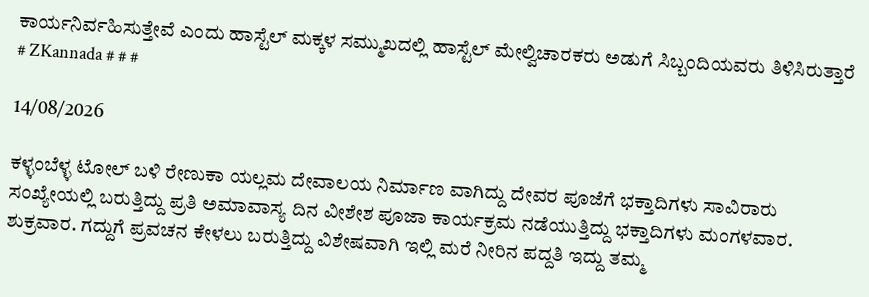ಕಾರ್ಯನಿರ್ವಹಿಸುತ್ತೇವೆ ಎಂದು ಹಾಸ್ಟೆಲ್ ಮಕ್ಕಳ ಸಮ್ಮುಖದಲ್ಲಿ ಹಾಸ್ಟೆಲ್ ಮೇಲ್ವಿಚಾರಕರು ಅಡುಗೆ ಸಿಬ್ಬಂದಿಯವರು ತಿಳಿಸಿರುತ್ತಾರೆ # ZKannada # # #

14/08/2026

ಕಳ್ಳಂಬೆಳ್ಳ ಟೋಲ್ ಬಳಿ ರೇಣುಕಾ ಯಲ್ಲಮ ದೇವಾಲಯ ನಿರ್ಮಾಣ ವಾಗಿದ್ದು ದೇವರ ಪೂಜೆಗೆ ಭಕ್ತಾದಿಗಳು ಸಾವಿರಾರು ಸಂಖ್ಯೇಯಲ್ಲಿ ಬರುತ್ತಿದ್ದು ಪ್ರತಿ ಅಮಾವಾಸ್ಯ ದಿನ ವೀಶೇಶ ಪೂಜಾ ಕಾರ್ಯಕ್ರಮ ನಡೆಯುತ್ತಿದ್ದು ಭಕ್ತಾದಿಗಳು ಮಂಗಳವಾರ. ಶುಕ್ರವಾರ. ಗದ್ದುಗೆ ಪ್ರವಚನ ಕೇಳಲು ಬರುತ್ತಿದ್ದು ವಿಶೇಷವಾಗಿ ಇಲ್ಲಿ ಮರೆ ನೀರಿನ ಪದ್ದತಿ ಇದ್ದು ತಮ್ಮ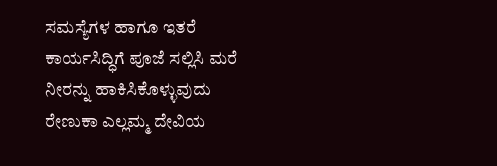ಸಮಸ್ಯೆಗಳ ಹಾಗೂ ಇತರೆ ಕಾರ್ಯಸಿದ್ಧಿಗೆ ಪೂಜೆ ಸಲ್ಲಿಸಿ ಮರೆ ನೀರನ್ನು ಹಾಕಿಸಿಕೊಳ್ಳುವುದು ರೇಣುಕಾ ಎಲ್ಲಮ್ಮ ದೇವಿಯ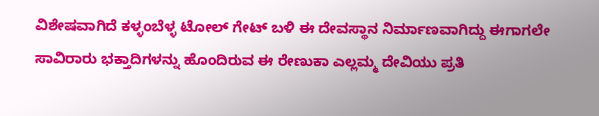ವಿಶೇಷವಾಗಿದೆ ಕಳ್ಳಂಬೆಳ್ಳ ಟೋಲ್ ಗೇಟ್ ಬಳಿ ಈ ದೇವಸ್ಥಾನ ನಿರ್ಮಾಣವಾಗಿದ್ದು ಈಗಾಗಲೇ ಸಾವಿರಾರು ಭಕ್ತಾದಿಗಳನ್ನು ಹೊಂದಿರುವ ಈ ರೇಣುಕಾ ಎಲ್ಲಮ್ಮ ದೇವಿಯು ಪ್ರತಿ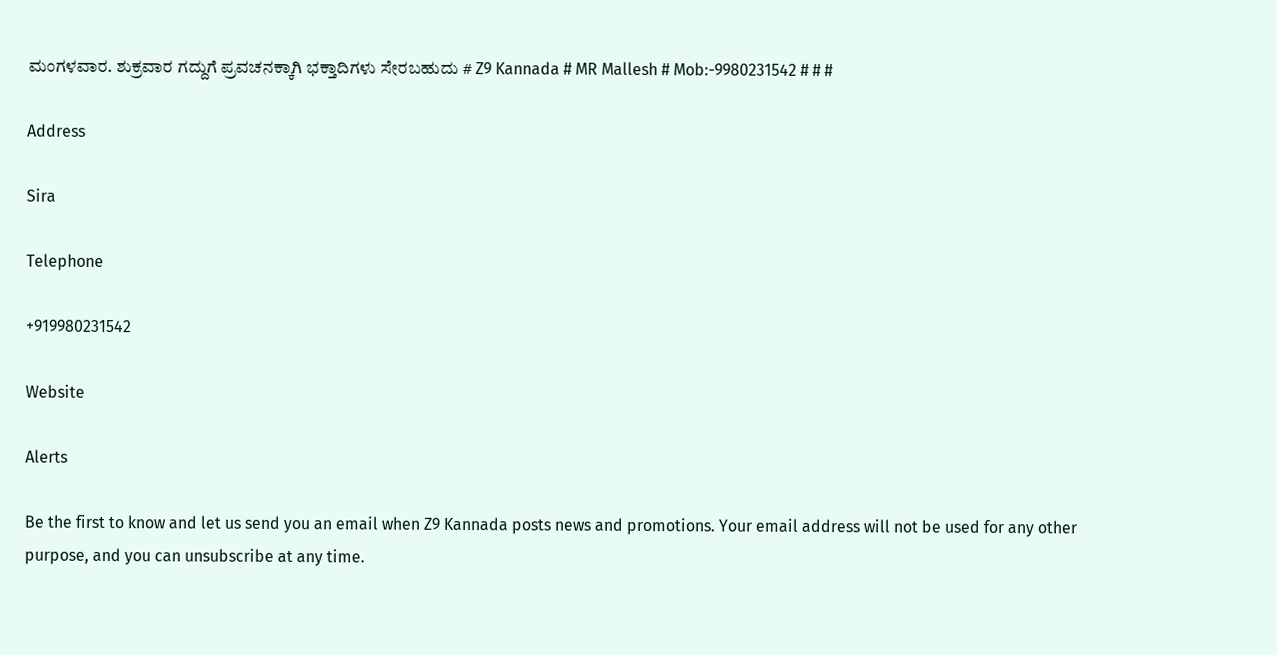ಮಂಗಳವಾರ. ಶುಕ್ರವಾರ ಗದ್ದುಗೆ ಪ್ರವಚನಕ್ಕಾಗಿ ಭಕ್ತಾದಿಗಳು ಸೇರಬಹುದು # Z9 Kannada # MR Mallesh # Mob:-9980231542 # # #

Address

Sira

Telephone

+919980231542

Website

Alerts

Be the first to know and let us send you an email when Z9 Kannada posts news and promotions. Your email address will not be used for any other purpose, and you can unsubscribe at any time.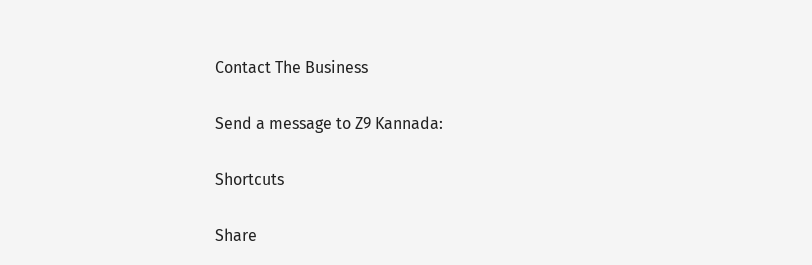Contact The Business

Send a message to Z9 Kannada:

Shortcuts

Share